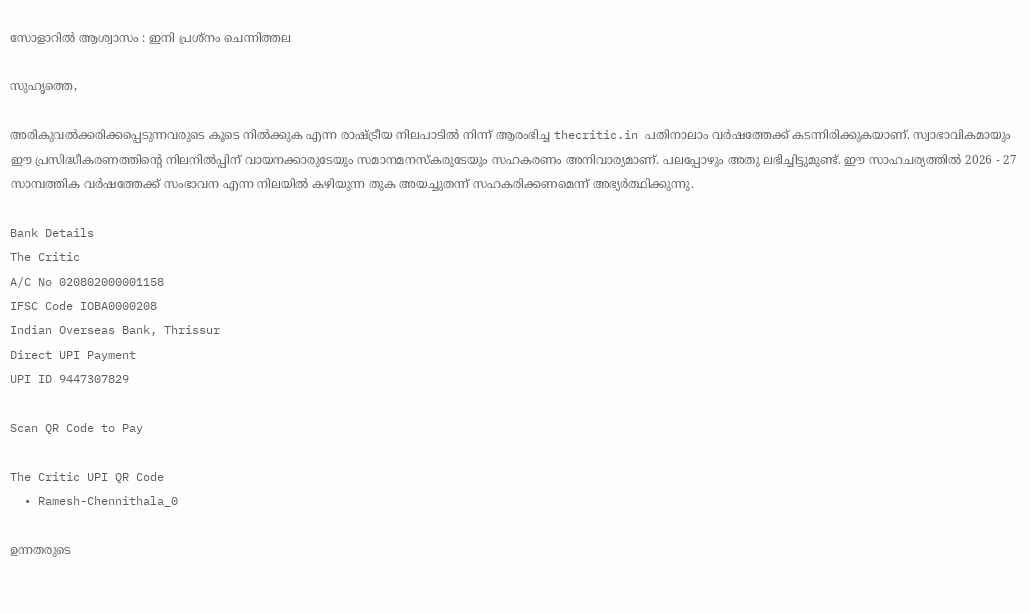സോളാറില്‍ ആശ്വാസം : ഇനി പ്രശ്‌നം ചെന്നിത്തല

സുഹൃത്തെ,

അരികുവല്‍ക്കരിക്കപ്പെടുന്നവരുടെ കൂടെ നില്‍ക്കുക എന്ന രാഷ്ട്രീയ നിലപാടില്‍ നിന്ന് ആരംഭിച്ച thecritic.in പതിനാലാം വര്‍ഷത്തേക്ക് കടന്നിരിക്കുകയാണ്. സ്വാഭാവികമായും ഈ പ്രസിദ്ധീകരണത്തിന്റെ നിലനില്‍പ്പിന് വായനക്കാരുടേയും സമാനമനസ്‌കരുടേയും സഹകരണം അനിവാര്യമാണ്. പലപ്പോഴും അതു ലഭിച്ചിട്ടുമുണ്ട്. ഈ സാഹചര്യത്തില്‍ 2026 - 27 സാമ്പത്തിക വര്‍ഷത്തേക്ക് സംഭാവന എന്ന നിലയില്‍ കഴിയുന്ന തുക അയച്ചുതന്ന് സഹകരിക്കണമെന്ന് അഭ്യര്‍ത്ഥിക്കുന്നു.

Bank Details
The Critic
A/C No 020802000001158
IFSC Code IOBA0000208
Indian Overseas Bank, Thrissur
Direct UPI Payment
UPI ID 9447307829

Scan QR Code to Pay

The Critic UPI QR Code
  • Ramesh-Chennithala_0

ഉന്നതരുടെ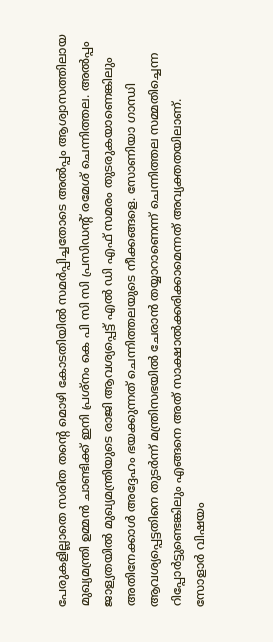പേരുകളില്ലാതെ സരിത തന്റെ മൊഴി കോടതിയില്‍ സമര്‍പ്പിച്ചതോടെ അല്‍പ്പം ആശ്വാസത്തിലായ മുഖ്യമന്ത്രി ഉമ്മന്‍ ചാണ്ടിക്ക് ഇനി പ്രശ്‌നം കെ പി സി സി പ്രസിഡന്റ് രമേശ് ചെന്നിത്തല. അല്‍പ്പം ജാള്യതയില്‍ മുഖ്യമന്ത്രിയുടെ രാജി ആവശ്യപ്പെട്ട് എല്‍ ഡി എഫ് സമരം തുടരുകയാണെങ്കിലും അതിനേക്കാള്‍ അദ്ദേഹം ഭയക്കുന്നത് ചെന്നിത്തലയുടെ നീക്കങ്ങളെ. സോണിയാ ഗാന്ധി ആവശ്യപ്പെട്ടതിനെ തുടര്‍ന്ന് മന്ത്രിസഭയില്‍ ചേരാന്‍ തയ്യാറാണെന്ന് ചെന്നിത്തല സമ്മതിച്ചെന്ന റിപ്പോര്‍ട്ടുണ്ടെങ്കിലും എങ്ങനെ അത് സാക്ഷാല്‍ക്കരിക്കാമെന്നത് അവ്യക്തതയിലാണ്.
സോളാര്‍ വിഷയം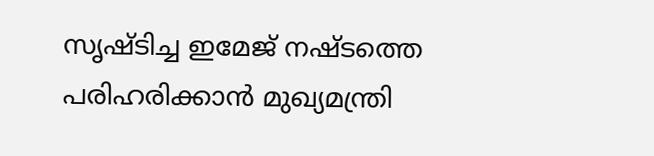സൃഷ്ടിച്ച ഇമേജ് നഷ്ടത്തെ പരിഹരിക്കാന്‍ മുഖ്യമന്ത്രി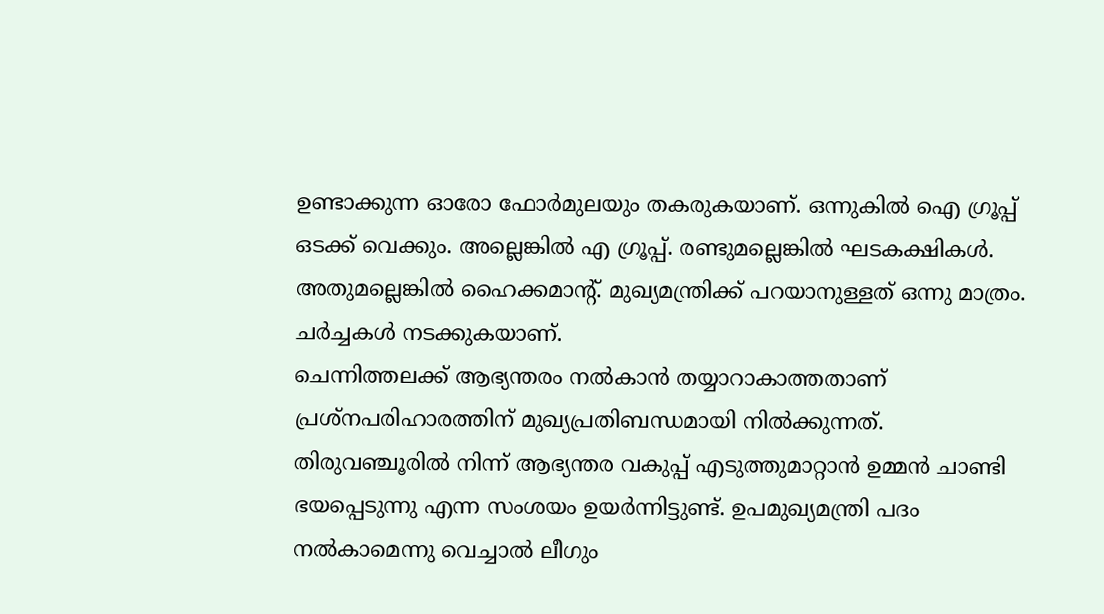ഉണ്ടാക്കുന്ന ഓരോ ഫോര്‍മുലയും തകരുകയാണ്. ഒന്നുകില്‍ ഐ ഗ്രൂപ്പ് ഒടക്ക് വെക്കും. അല്ലെങ്കില്‍ എ ഗ്രൂപ്പ്. രണ്ടുമല്ലെങ്കില്‍ ഘടകക്ഷികള്‍. അതുമല്ലെങ്കില്‍ ഹൈക്കമാന്റ്. മുഖ്യമന്ത്രിക്ക് പറയാനുള്ളത് ഒന്നു മാത്രം. ചര്‍ച്ചകള്‍ നടക്കുകയാണ്.
ചെന്നിത്തലക്ക് ആഭ്യന്തരം നല്‍കാന്‍ തയ്യാറാകാത്തതാണ് പ്രശ്‌നപരിഹാരത്തിന് മുഖ്യപ്രതിബന്ധമായി നില്‍ക്കുന്നത്. തിരുവഞ്ചൂരില്‍ നിന്ന് ആഭ്യന്തര വകുപ്പ് എടുത്തുമാറ്റാന്‍ ഉമ്മന്‍ ചാണ്ടി ഭയപ്പെടുന്നു എന്ന സംശയം ഉയര്‍ന്നിട്ടുണ്ട്. ഉപമുഖ്യമന്ത്രി പദം നല്‍കാമെന്നു വെച്ചാല്‍ ലീഗും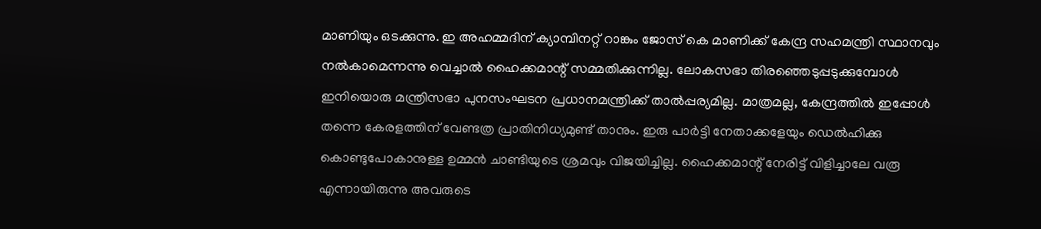മാണിയും ഒടക്കുന്നു. ഇ അഹമ്മദിന് ക്യാമ്പിനറ്റ് റാങ്കും ജോസ് കെ മാണിക്ക് കേന്ദ്ര സഹമന്ത്രി സ്ഥാനവും നല്‍കാമെന്നന്നു വെച്ചാല്‍ ഹൈക്കമാന്റ് സമ്മതിക്കുന്നില്ല. ലോകസഭാ തിരഞ്ഞെടുപ്പടുക്കുമ്പോള്‍ ഇനിയൊരു മന്ത്രിസഭാ പുനസംഘടന പ്രധാനമന്ത്രിക്ക് താല്‍പ്പര്യമില്ല. മാത്രമല്ല, കേന്ദ്രത്തില്‍ ഇപ്പോള്‍ തന്നെ കേരളത്തിന് വേണ്ടത്ര പ്രാതിനിധ്യമുണ്ട് താനും. ഇരു പാര്‍ട്ടി നേതാക്കളേയും ഡെല്‍ഹിക്കു കൊണ്ടുപോകാനുള്ള ഉമ്മന്‍ ചാണ്ടിയുടെ ശ്രമവും വിജയിച്ചില്ല. ഹൈക്കമാന്റ് നേരിട്ട് വിളിച്ചാലേ വരൂ എന്നായിരുന്നു അവരുടെ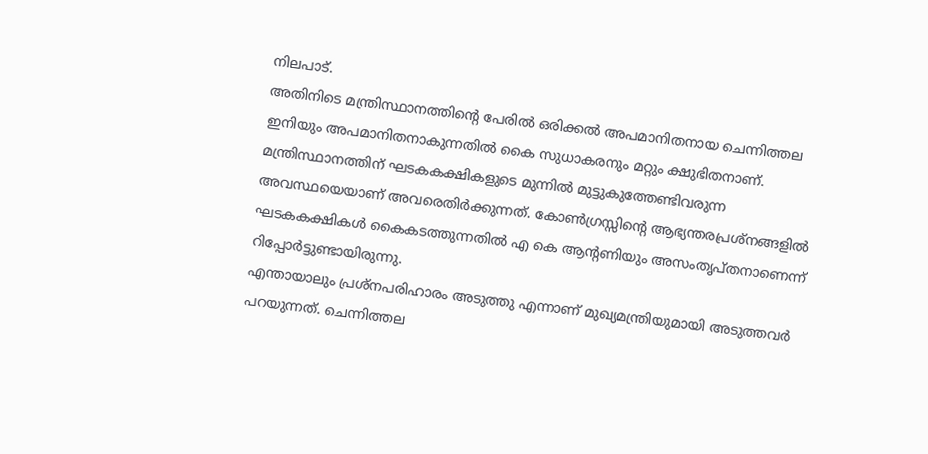നിലപാട്.
അതിനിടെ മന്ത്രിസ്ഥാനത്തിന്റെ പേരില്‍ ഒരിക്കല്‍ അപമാനിതനായ ചെന്നിത്തല ഇനിയും അപമാനിതനാകുന്നതില്‍ കൈ സുധാകരനും മറ്റും ക്ഷുഭിതനാണ്. മന്ത്രിസ്ഥാനത്തിന് ഘടകകക്ഷികളുടെ മുന്നില്‍ മുട്ടുകുത്തേണ്ടിവരുന്ന അവസ്ഥയെയാണ് അവരെതിര്‍ക്കുന്നത്. കോണ്‍ഗ്രസ്സിന്റെ ആഭ്യന്തരപ്രശ്‌നങ്ങളില്‍ ഘടകകക്ഷികള്‍ കൈകടത്തുന്നതില്‍ എ കെ ആന്റണിയും അസംതൃപ്തനാണെന്ന് റിപ്പോര്‍ട്ടുണ്ടായിരുന്നു.
എന്തായാലും പ്രശ്‌നപരിഹാരം അടുത്തു എന്നാണ് മുഖ്യമന്ത്രിയുമായി അടുത്തവര്‍ പറയുന്നത്. ചെന്നിത്തല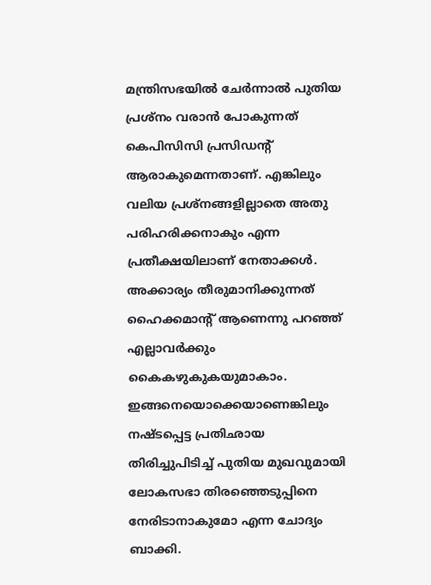മന്ത്രിസഭയില്‍ ചേര്‍ന്നാല്‍ പുതിയ പ്രശ്‌നം വരാന്‍ പോകുന്നത് കെപിസിസി പ്രസിഡന്റ് ആരാകുമെന്നതാണ്. എങ്കിലും വലിയ പ്രശ്‌നങ്ങളില്ലാതെ അതു പരിഹരിക്കനാകും എന്ന പ്രതീക്ഷയിലാണ് നേതാക്കള്‍. അക്കാര്യം തീരുമാനിക്കുന്നത് ഹൈക്കമാന്റ് ആണെന്നു പറഞ്ഞ് എല്ലാവര്‍ക്കും കൈകഴുകുകയുമാകാം.
ഇങ്ങനെയൊക്കെയാണെങ്കിലും നഷ്ടപ്പെട്ട പ്രതിഛായ തിരിച്ചുപിടിച്ച് പുതിയ മുഖവുമായി ലോകസഭാ തിരഞ്ഞെടുപ്പിനെ നേരിടാനാകുമോ എന്ന ചോദ്യം ബാക്കി.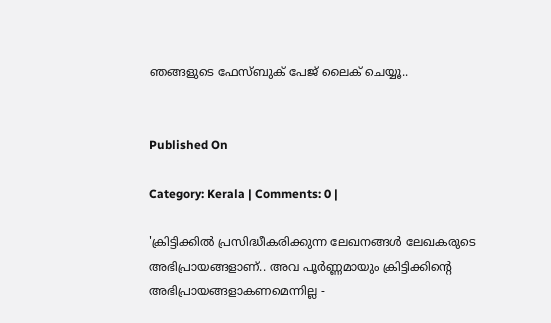ഞങ്ങളുടെ ഫേസ്ബുക് പേജ് ലൈക് ചെയ്യൂ..


Published On

Category: Kerala | Comments: 0 |

'ക്രിട്ടിക്കില്‍ പ്രസിദ്ധീകരിക്കുന്ന ലേഖനങ്ങള്‍ ലേഖകരുടെ അഭിപ്രായങ്ങളാണ്.. അവ പൂര്‍ണ്ണമായും ക്രിട്ടിക്കിന്റെ അഭിപ്രായങ്ങളാകണമെന്നില്ല -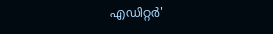എഡിറ്റര്‍'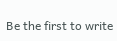Be the first to write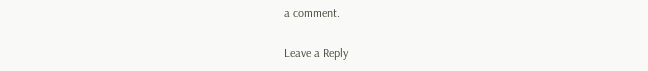a comment.

Leave a Reply